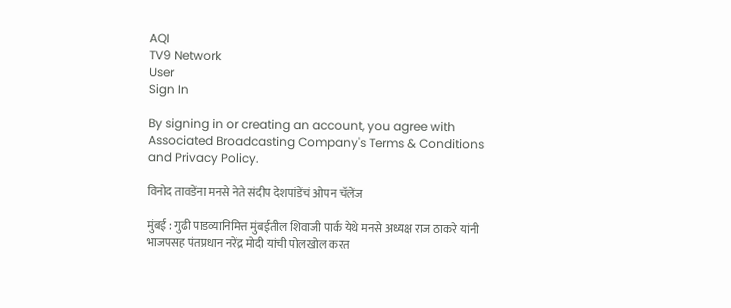AQI
TV9 Network
User
Sign In

By signing in or creating an account, you agree with Associated Broadcasting Company's Terms & Conditions and Privacy Policy.

विनोद तावडेंना मनसे नेते संदीप देशपांडेंचं ओपन चॅलेंज

मुंबई : गुढी पाडव्यानिमित्त मुंबईतील शिवाजी पार्क येथे मनसे अध्यक्ष राज ठाकरे यांनी भाजपसह पंतप्रधान नरेंद्र मोदी यांची पोलखोल करत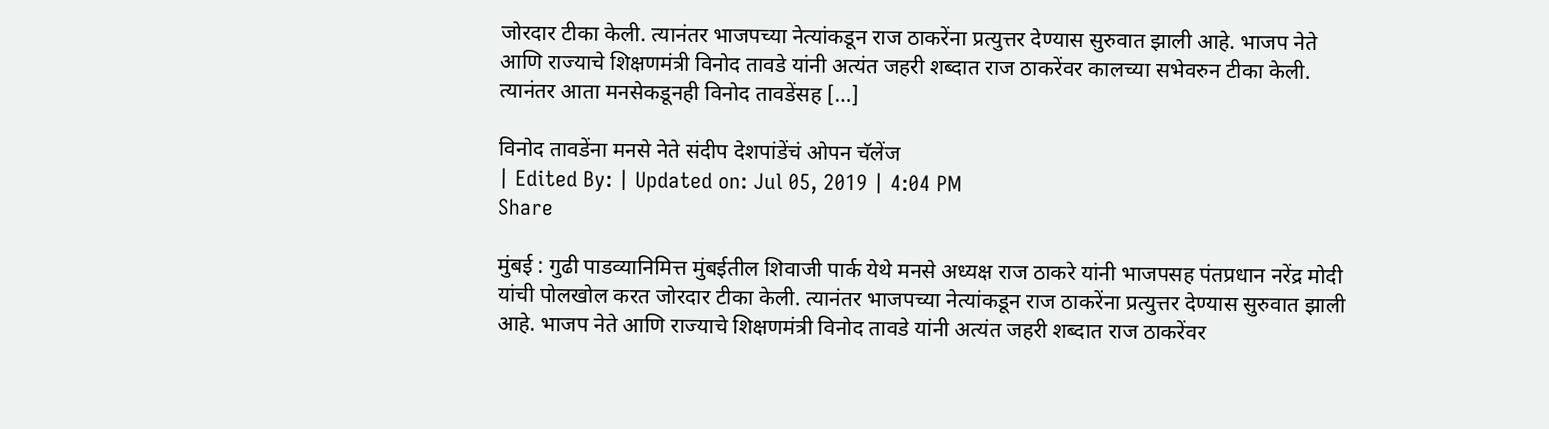जोरदार टीका केली. त्यानंतर भाजपच्या नेत्यांकडून राज ठाकरेंना प्रत्युत्तर देण्यास सुरुवात झाली आहे. भाजप नेते आणि राज्याचे शिक्षणमंत्री विनोद तावडे यांनी अत्यंत जहरी शब्दात राज ठाकरेंवर कालच्या सभेवरुन टीका केली. त्यानंतर आता मनसेकडूनही विनोद तावडेंसह […]

विनोद तावडेंना मनसे नेते संदीप देशपांडेंचं ओपन चॅलेंज
| Edited By: | Updated on: Jul 05, 2019 | 4:04 PM
Share

मुंबई : गुढी पाडव्यानिमित्त मुंबईतील शिवाजी पार्क येथे मनसे अध्यक्ष राज ठाकरे यांनी भाजपसह पंतप्रधान नरेंद्र मोदी यांची पोलखोल करत जोरदार टीका केली. त्यानंतर भाजपच्या नेत्यांकडून राज ठाकरेंना प्रत्युत्तर देण्यास सुरुवात झाली आहे. भाजप नेते आणि राज्याचे शिक्षणमंत्री विनोद तावडे यांनी अत्यंत जहरी शब्दात राज ठाकरेंवर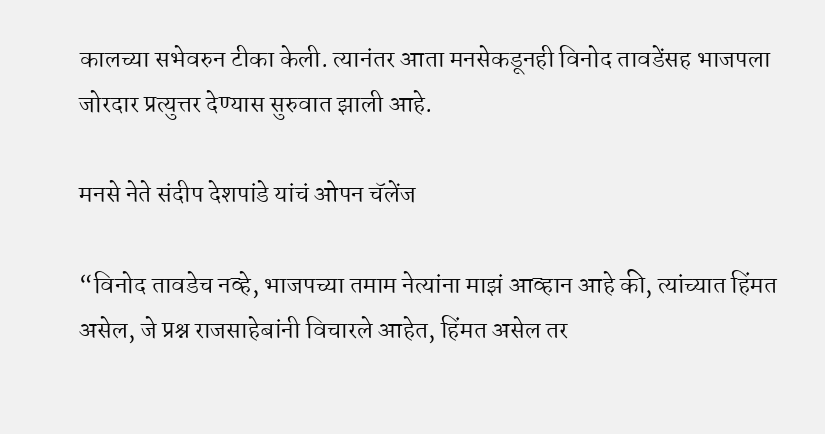कालच्या सभेवरुन टीका केली. त्यानंतर आता मनसेकडूनही विनोद तावडेंसह भाजपला जोरदार प्रत्युत्तर देण्यास सुरुवात झाली आहे.

मनसे नेते संदीप देशपांडे यांचं ओपन चॅलेंज

“विनोद तावडेच नव्हे, भाजपच्या तमाम नेत्यांना माझं आव्हान आहे की, त्यांच्यात हिंमत असेल, जे प्रश्न राजसाहेबांनी विचारले आहेत, हिंमत असेल तर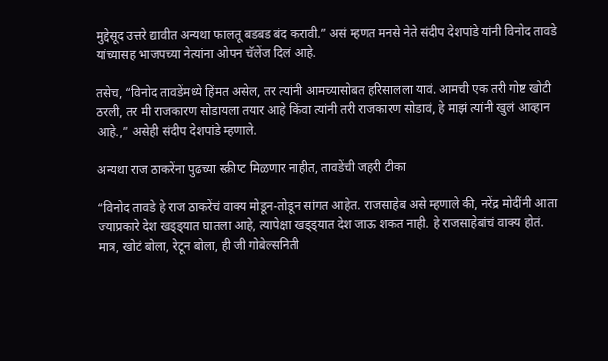मुद्देसूद उत्तरे द्यावीत अन्यथा फालतू बडबड बंद करावी.” असं म्हणत मनसे नेते संदीप देशपांडे यांनी विनोद तावडे यांच्यासह भाजपच्या नेत्यांना ओपन चॅलेंज दिलं आहे.

तसेच, “विनोद तावडेंमध्ये हिंमत असेल, तर त्यांनी आमच्यासोबत हरिसालला यावं. आमची एक तरी गोष्ट खोटी ठरली, तर मी राजकारण सोडायला तयार आहे किंवा त्यांनी तरी राजकारण सोडावं, हे माझं त्यांनी खुलं आव्हान आहे.,” असेही संदीप देशपांडे म्हणाले.

अन्यथा राज ठाकरेंना पुढच्या स्क्रीप्ट मिळणार नाहीत, तावडेंची जहरी टीका

“विनोद तावडे हे राज ठाकरेंचं वाक्य मोडून-तोडून सांगत आहेत. राजसाहेब असे म्हणाले की, नरेंद्र मोदींनी आता ज्याप्रकारे देश खड्ड्यात घातला आहे, त्यापेक्षा खड्ड्यात देश जाऊ शकत नाही. हे राजसाहेबांचं वाक्य होतं. मात्र, खोटं बोला, रेटून बोला, ही जी गोबेल्सनिती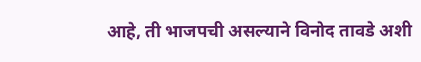आहे, ती भाजपची असल्याने विनोद तावडे अशी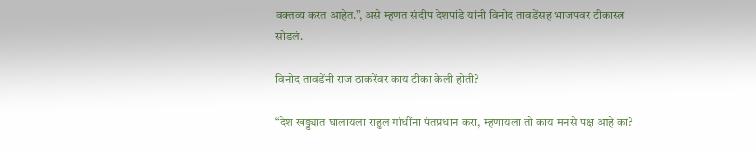वक्तव्य करत आहेत.”, असे म्हणत संदीप देशपांडे यांनी विनोद तावडेंसह भाजपवर टीकास्त्र सोडलं.

विनोद तावडेंनी राज ठाकरेंवर काय टीका केली होती?

“देश खड्ड्यात घालायला राहुल गांधींना पंतप्रधान करा, म्हणायला तो काय मनसे पक्ष आहे का?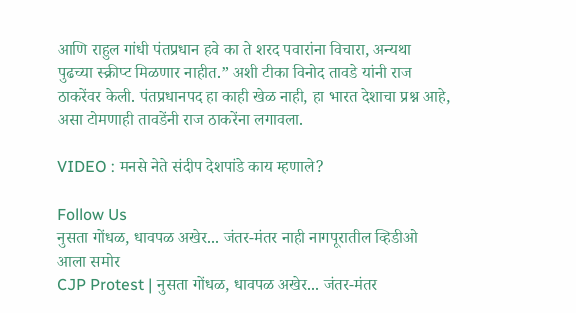आणि राहुल गांधी पंतप्रधान हवे का ते शरद पवारांना विचारा, अन्यथा पुढच्या स्क्रीप्ट मिळणार नाहीत.” अशी टीका विनोद तावडे यांनी राज ठाकरेंवर केली. पंतप्रधानपद हा काही खेळ नाही, हा भारत देशाचा प्रश्न आहे, असा टोमणाही तावडेंनी राज ठाकरेंना लगावला.

VIDEO : मनसे नेते संदीप देशपांडे काय म्हणाले?

Follow Us
नुसता गोंधळ, धावपळ अखेर... जंतर-मंतर नाही नागपूरातील व्हिडीओ आला समोर
CJP Protest | नुसता गोंधळ, धावपळ अखेर... जंतर-मंतर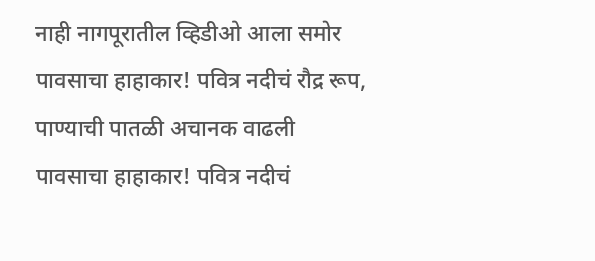नाही नागपूरातील व्हिडीओ आला समोर
पावसाचा हाहाकार! पवित्र नदीचं रौद्र रूप, पाण्याची पातळी अचानक वाढली
पावसाचा हाहाकार! पवित्र नदीचं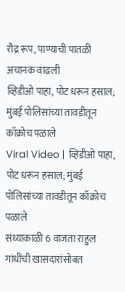रौद्र रूप, पाण्याची पातळी अचानक वाढली
व्हिडीओ पाहा, पोट धरून हसाल; मुंबई पोलिसांच्या तावडीतून कॉक्रोच पळाले
Viral Video | व्हिडीओ पाहा, पोट धरून हसाल; मुंबई पोलिसांच्या तावडीतून कॉक्रोच पळाले
संध्याकाळी 6 वाजता राहुल गांधींची खासदारांसोबत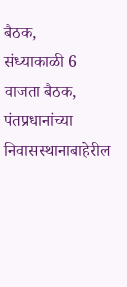बैठक,
संध्याकाळी 6 वाजता बैठक, पंतप्रधानांच्या निवासस्थानाबाहेरील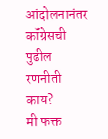आंदोलनानंतर कॉंग्रेसची पुढील रणनीती काय?
मी फक्त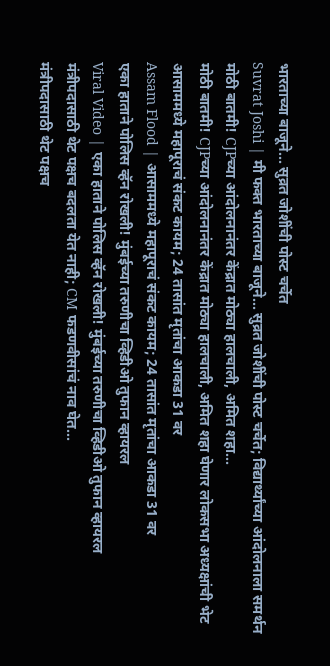भारताच्या बाजूने... सुव्रत जोशींची पोस्ट चर्चेत
Suvrat Joshi | मी फक्त भारताच्या बाजूने... सुव्रत जोशींची पोस्ट चर्चेत; विद्यार्थ्यांच्या आंदोलनाला समर्थन
मोठी बातमी! CJPच्या आंदोलनानंतर केंद्रात मोठ्या हालचाली, अमित शहा...
मोठी बातमी! CJPच्या आंदोलनानंतर केंद्रात मोठ्या हालचाली, अमित शहा घेणार लोकसभा अध्यक्षांची भेट
आसाममध्ये महापूराचं संकट कायम; 24 तासांत मृतांचा आकडा 31 वर
Assam Flood | आसाममध्ये महापूराचं संकट कायम; 24 तासांत मृतांचा आकडा 31 वर
एका हाताने पोलिस व्हॅन रोखली! मुंबईच्या तरुणीचा व्हिडीओ तुफान व्हायरल
Viral Video | एका हाताने पोलिस व्हॅन रोखली! मुंबईच्या तरुणीचा व्हिडीओ तुफान व्हायरल
मंत्रीपदासाठी थेट पक्षच बदलता येत नाही; CM फडणवीसांचं नाव घेत...
मंत्रीपदासाठी थेट पक्षच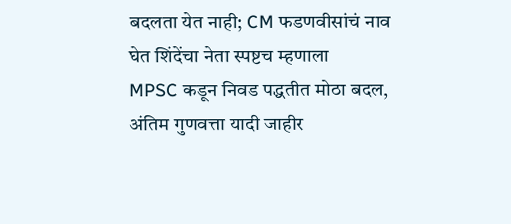बदलता येत नाही; CM फडणवीसांचं नाव घेत शिंदेंचा नेता स्पष्टच म्हणाला
MPSC कडून निवड पद्धतीत मोठा बदल, अंतिम गुणवत्ता यादी जाहीर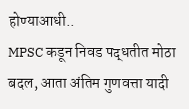होण्याआधी..
MPSC कडून निवड पद्धतीत मोठा बदल, आता अंतिम गुणवत्ता यादी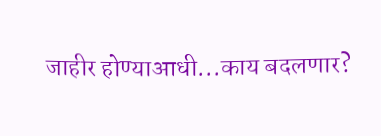जाहीर होण्याआधी...काय बदलणार?